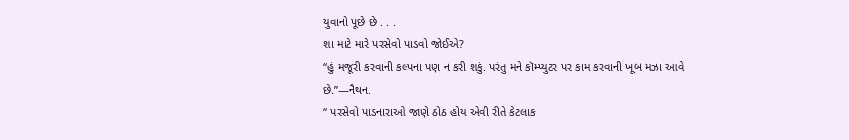યુવાનો પૂછે છે . . .
શા માટે મારે પરસેવો પાડવો જોઈએ?
“હું મજૂરી કરવાની કલ્પના પણ ન કરી શકું. પરંતુ મને કૉમ્પ્યુટર પર કામ કરવાની ખૂબ મઝા આવે છે.”—નૈથન.
“ પરસેવો પાડનારાઓ જાણે ઠોઠ હોય એવી રીતે કેટલાક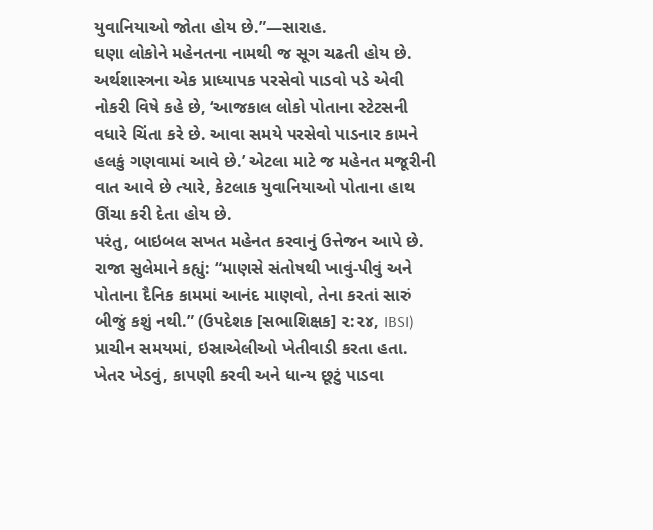યુવાનિયાઓ જોતા હોય છે.”—સારાહ.
ઘણા લોકોને મહેનતના નામથી જ સૂગ ચઢતી હોય છે. અર્થશાસ્ત્રના એક પ્રાધ્યાપક પરસેવો પાડવો પડે એવી નોકરી વિષે કહે છે, ‘આજકાલ લોકો પોતાના સ્ટેટસની વધારે ચિંતા કરે છે. આવા સમયે પરસેવો પાડનાર કામને હલકું ગણવામાં આવે છે.’ એટલા માટે જ મહેનત મજૂરીની વાત આવે છે ત્યારે, કેટલાક યુવાનિયાઓ પોતાના હાથ ઊંચા કરી દેતા હોય છે.
પરંતુ, બાઇબલ સખત મહેનત કરવાનું ઉત્તેજન આપે છે. રાજા સુલેમાને કહ્યું: “માણસે સંતોષથી ખાવું-પીવું અને પોતાના દૈનિક કામમાં આનંદ માણવો, તેના કરતાં સારું બીજું કશું નથી.” (ઉપદેશક [સભાશિક્ષક] ૨:૨૪, IBSI) પ્રાચીન સમયમાં, ઇસ્રાએલીઓ ખેતીવાડી કરતા હતા. ખેતર ખેડવું, કાપણી કરવી અને ધાન્ય છૂટું પાડવા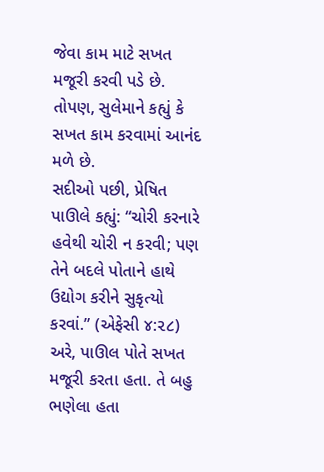જેવા કામ માટે સખત મજૂરી કરવી પડે છે. તોપણ, સુલેમાને કહ્યું કે સખત કામ કરવામાં આનંદ મળે છે.
સદીઓ પછી, પ્રેષિત પાઊલે કહ્યું: “ચોરી કરનારે હવેથી ચોરી ન કરવી; પણ તેને બદલે પોતાને હાથે ઉદ્યોગ કરીને સુકૃત્યો કરવાં.” (એફેસી ૪:૨૮) અરે, પાઊલ પોતે સખત મજૂરી કરતા હતા. તે બહુ ભણેલા હતા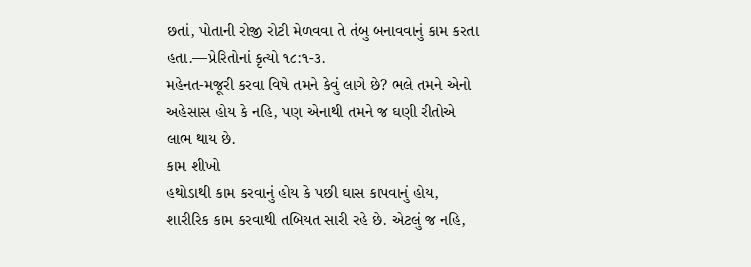છતાં, પોતાની રોજી રોટી મેળવવા તે તંબુ બનાવવાનું કામ કરતા હતા.—પ્રેરિતોનાં કૃત્યો ૧૮:૧-૩.
મહેનત-મજૂરી કરવા વિષે તમને કેવું લાગે છે? ભલે તમને એનો અહેસાસ હોય કે નહિ, પણ એનાથી તમને જ ઘણી રીતોએ લાભ થાય છે.
કામ શીખો
હથોડાથી કામ કરવાનું હોય કે પછી ઘાસ કાપવાનું હોય, શારીરિક કામ કરવાથી તબિયત સારી રહે છે. એટલું જ નહિ,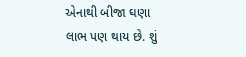એનાથી બીજા ઘણા લાભ પણ થાય છે. શું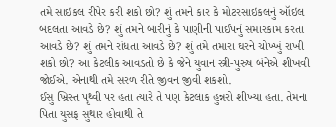તમે સાઇકલ રીપેર કરી શકો છો? શું તમને કાર કે મોટરસાઇકલનું ઑઇલ બદલતા આવડે છે? શું તમને બારીનું કે પાણીની પાઈપનું સમારકામ કરતા આવડે છે? શું તમને રાંધતા આવડે છે? શું તમે તમારા ઘરને ચોખ્ખું રાખી શકો છો? આ કેટલીક આવડતો છે કે જેને યુવાન સ્ત્રી-પુરુષ બંનેએ શીખવી જોઈએ. એનાથી તમે સરળ રીતે જીવન જીવી શકશો.
ઈસુ ખ્રિસ્ત પૃથ્વી પર હતા ત્યારે તે પણ કેટલાક હુન્નરો શીખ્યા હતા. તેમના પિતા યુસફ સુથાર હોવાથી તે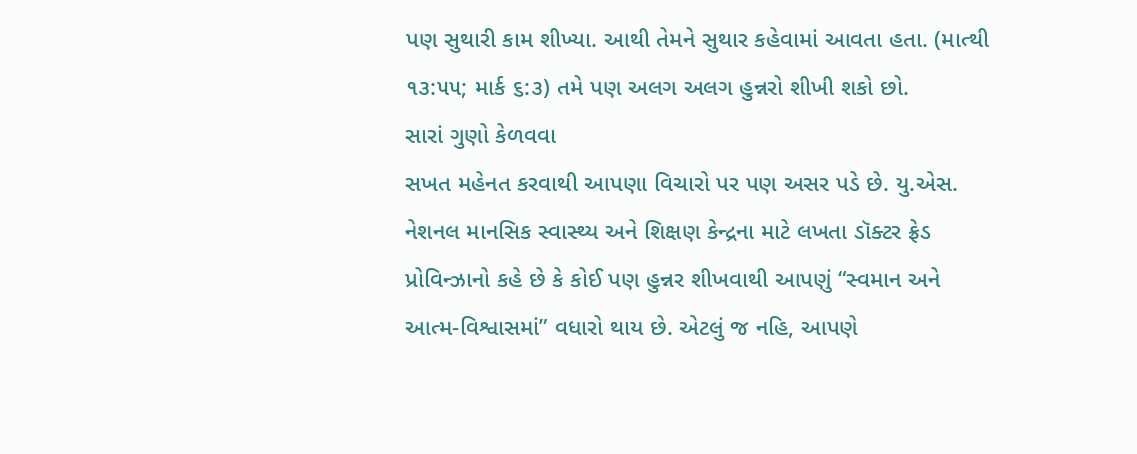પણ સુથારી કામ શીખ્યા. આથી તેમને સુથાર કહેવામાં આવતા હતા. (માત્થી ૧૩:૫૫; માર્ક ૬:૩) તમે પણ અલગ અલગ હુન્નરો શીખી શકો છો.
સારાં ગુણો કેળવવા
સખત મહેનત કરવાથી આપણા વિચારો પર પણ અસર પડે છે. યુ.એસ. નેશનલ માનસિક સ્વાસ્થ્ય અને શિક્ષણ કેન્દ્રના માટે લખતા ડૉક્ટર ફ્રેડ પ્રોવિન્ઝાનો કહે છે કે કોઈ પણ હુન્નર શીખવાથી આપણું “સ્વમાન અને આત્મ-વિશ્વાસમાં” વધારો થાય છે. એટલું જ નહિ, આપણે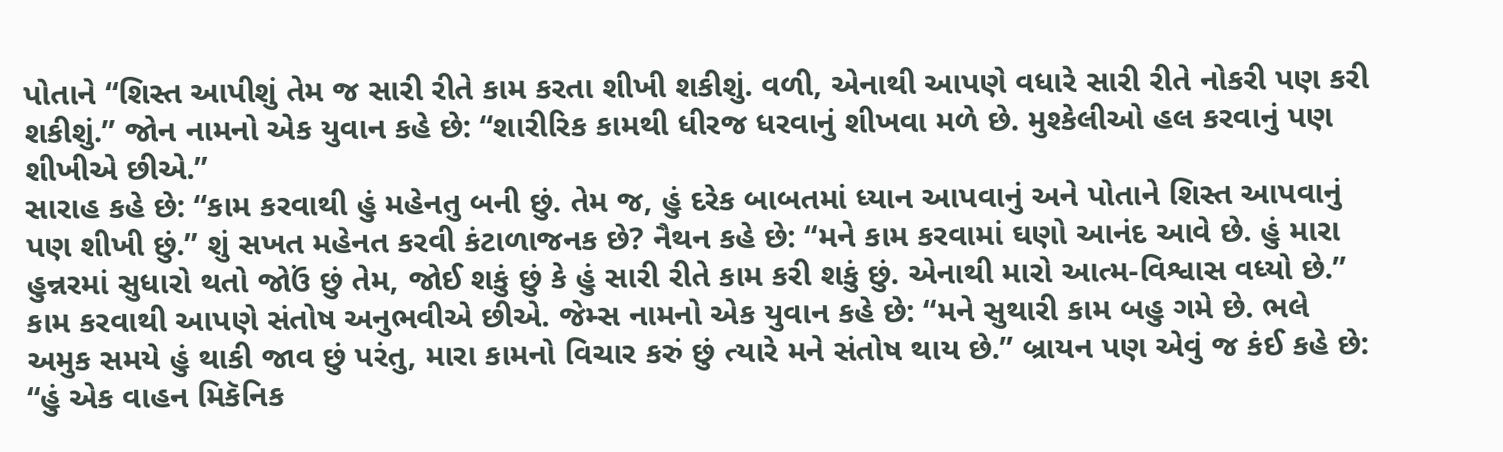પોતાને “શિસ્ત આપીશું તેમ જ સારી રીતે કામ કરતા શીખી શકીશું. વળી, એનાથી આપણે વધારે સારી રીતે નોકરી પણ કરી શકીશું.” જોન નામનો એક યુવાન કહે છે: “શારીરિક કામથી ધીરજ ધરવાનું શીખવા મળે છે. મુશ્કેલીઓ હલ કરવાનું પણ શીખીએ છીએ.”
સારાહ કહે છે: “કામ કરવાથી હું મહેનતુ બની છું. તેમ જ, હું દરેક બાબતમાં ધ્યાન આપવાનું અને પોતાને શિસ્ત આપવાનું પણ શીખી છું.” શું સખત મહેનત કરવી કંટાળાજનક છે? નૈથન કહે છે: “મને કામ કરવામાં ઘણો આનંદ આવે છે. હું મારા હુન્નરમાં સુધારો થતો જોઉં છું તેમ, જોઈ શકું છું કે હું સારી રીતે કામ કરી શકું છું. એનાથી મારો આત્મ-વિશ્વાસ વધ્યો છે.”
કામ કરવાથી આપણે સંતોષ અનુભવીએ છીએ. જેમ્સ નામનો એક યુવાન કહે છે: “મને સુથારી કામ બહુ ગમે છે. ભલે અમુક સમયે હું થાકી જાવ છું પરંતુ, મારા કામનો વિચાર કરું છું ત્યારે મને સંતોષ થાય છે.” બ્રાયન પણ એવું જ કંઈ કહે છે: “હું એક વાહન મિકૅનિક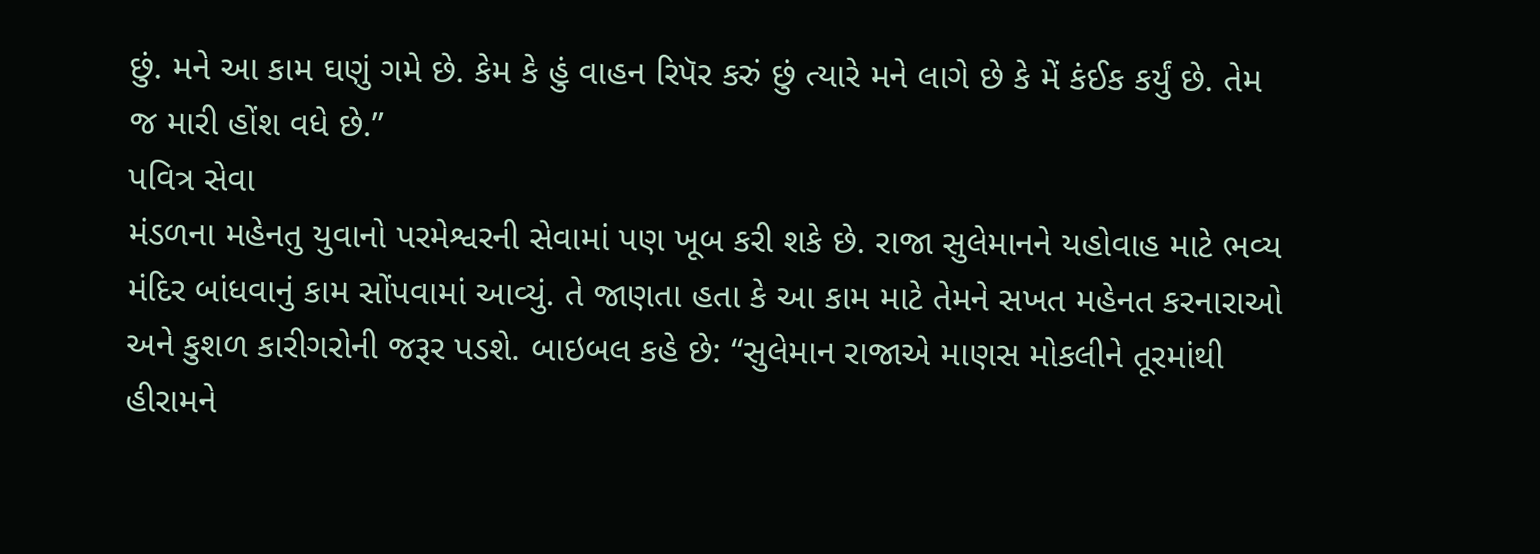છું. મને આ કામ ઘણું ગમે છે. કેમ કે હું વાહન રિપૅર કરું છું ત્યારે મને લાગે છે કે મેં કંઈક કર્યું છે. તેમ જ મારી હોંશ વધે છે.”
પવિત્ર સેવા
મંડળના મહેનતુ યુવાનો પરમેશ્વરની સેવામાં પણ ખૂબ કરી શકે છે. રાજા સુલેમાનને યહોવાહ માટે ભવ્ય મંદિર બાંધવાનું કામ સોંપવામાં આવ્યું. તે જાણતા હતા કે આ કામ માટે તેમને સખત મહેનત કરનારાઓ અને કુશળ કારીગરોની જરૂર પડશે. બાઇબલ કહે છે: “સુલેમાન રાજાએ માણસ મોકલીને તૂરમાંથી હીરામને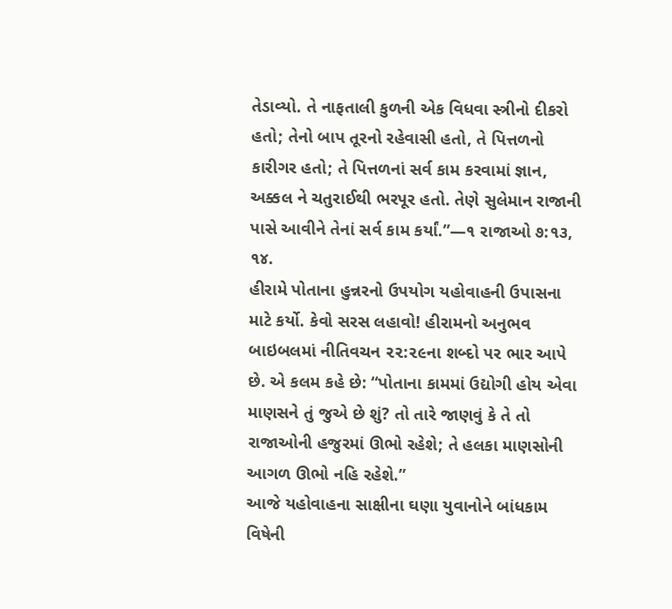તેડાવ્યો. તે નાફતાલી કુળની એક વિધવા સ્ત્રીનો દીકરો હતો; તેનો બાપ તૂરનો રહેવાસી હતો, તે પિત્તળનો કારીગર હતો; તે પિત્તળનાં સર્વ કામ કરવામાં જ્ઞાન, અક્કલ ને ચતુરાઈથી ભરપૂર હતો. તેણે સુલેમાન રાજાની પાસે આવીને તેનાં સર્વ કામ કર્યાં.”—૧ રાજાઓ ૭:૧૩, ૧૪.
હીરામે પોતાના હુન્નરનો ઉપયોગ યહોવાહની ઉપાસના માટે કર્યો. કેવો સરસ લહાવો! હીરામનો અનુભવ બાઇબલમાં નીતિવચન ૨૨:૨૯ના શબ્દો પર ભાર આપે છે. એ કલમ કહે છે: “પોતાના કામમાં ઉદ્યોગી હોય એવા માણસને તું જુએ છે શું? તો તારે જાણવું કે તે તો રાજાઓની હજુરમાં ઊભો રહેશે; તે હલકા માણસોની આગળ ઊભો નહિ રહેશે.”
આજે યહોવાહના સાક્ષીના ઘણા યુવાનોને બાંધકામ વિષેની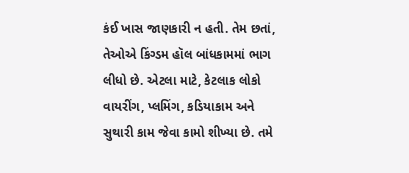કંઈ ખાસ જાણકારી ન હતી. તેમ છતાં, તેઓએ કિંગ્ડમ હૉલ બાંધકામમાં ભાગ લીધો છે. એટલા માટે, કેટલાક લોકો વાયરીંગ, પ્લમિંગ, કડિયાકામ અને સુથારી કામ જેવા કામો શીખ્યા છે. તમે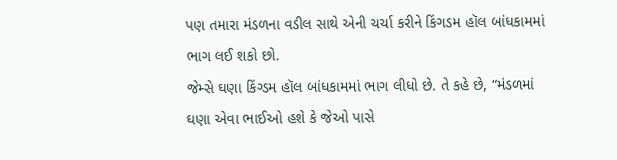પણ તમારા મંડળના વડીલ સાથે એની ચર્ચા કરીને કિંગડમ હૉલ બાંધકામમાં ભાગ લઈ શકો છો.
જેમ્સે ઘણા કિંગ્ડમ હૉલ બાંધકામમાં ભાગ લીધો છે. તે કહે છે, “મંડળમાં ઘણા એવા ભાઈઓ હશે કે જેઓ પાસે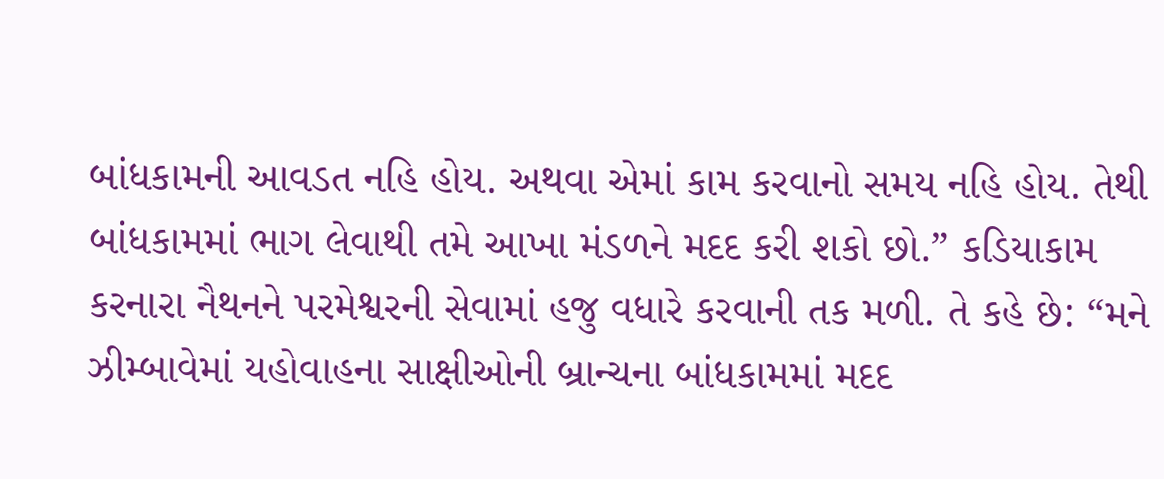બાંધકામની આવડત નહિ હોય. અથવા એમાં કામ કરવાનો સમય નહિ હોય. તેથી બાંધકામમાં ભાગ લેવાથી તમે આખા મંડળને મદદ કરી શકો છો.” કડિયાકામ કરનારા નૈથનને પરમેશ્વરની સેવામાં હજુ વધારે કરવાની તક મળી. તે કહે છે: “મને ઝીમ્બાવેમાં યહોવાહના સાક્ષીઓની બ્રાન્ચના બાંધકામમાં મદદ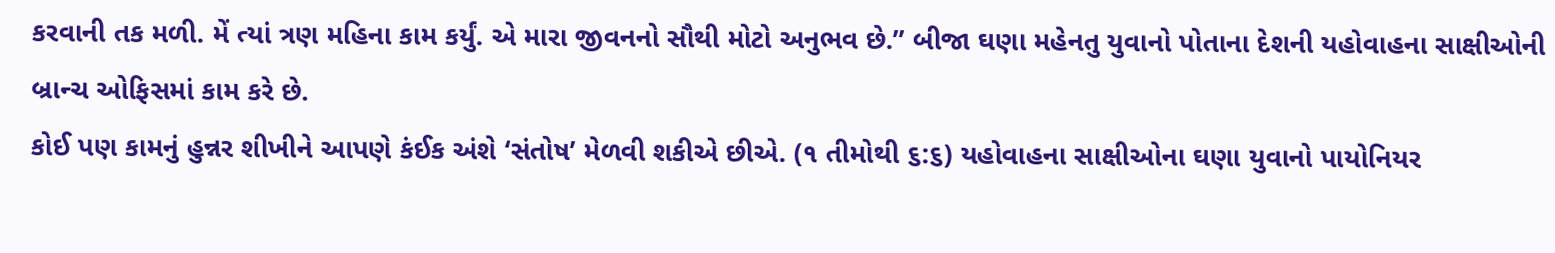કરવાની તક મળી. મેં ત્યાં ત્રણ મહિના કામ કર્યું. એ મારા જીવનનો સૌથી મોટો અનુભવ છે.” બીજા ઘણા મહેનતુ યુવાનો પોતાના દેશની યહોવાહના સાક્ષીઓની બ્રાન્ચ ઓફિસમાં કામ કરે છે.
કોઈ પણ કામનું હુન્નર શીખીને આપણે કંઈક અંશે ‘સંતોષ’ મેળવી શકીએ છીએ. (૧ તીમોથી ૬:૬) યહોવાહના સાક્ષીઓના ઘણા યુવાનો પાયોનિયર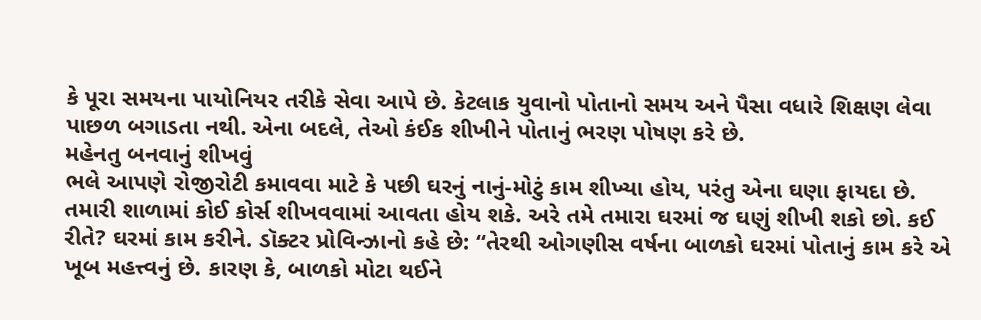કે પૂરા સમયના પાયોનિયર તરીકે સેવા આપે છે. કેટલાક યુવાનો પોતાનો સમય અને પૈસા વધારે શિક્ષણ લેવા પાછળ બગાડતા નથી. એના બદલે, તેઓ કંઈક શીખીને પોતાનું ભરણ પોષણ કરે છે.
મહેનતુ બનવાનું શીખવું
ભલે આપણે રોજીરોટી કમાવવા માટે કે પછી ઘરનું નાનું-મોટું કામ શીખ્યા હોય, પરંતુ એના ઘણા ફાયદા છે. તમારી શાળામાં કોઈ કોર્સ શીખવવામાં આવતા હોય શકે. અરે તમે તમારા ઘરમાં જ ઘણું શીખી શકો છો. કઈ રીતે? ઘરમાં કામ કરીને. ડૉક્ટર પ્રોવિન્ઝાનો કહે છે: “તેરથી ઓગણીસ વર્ષના બાળકો ઘરમાં પોતાનું કામ કરે એ ખૂબ મહત્ત્વનું છે. કારણ કે, બાળકો મોટા થઈને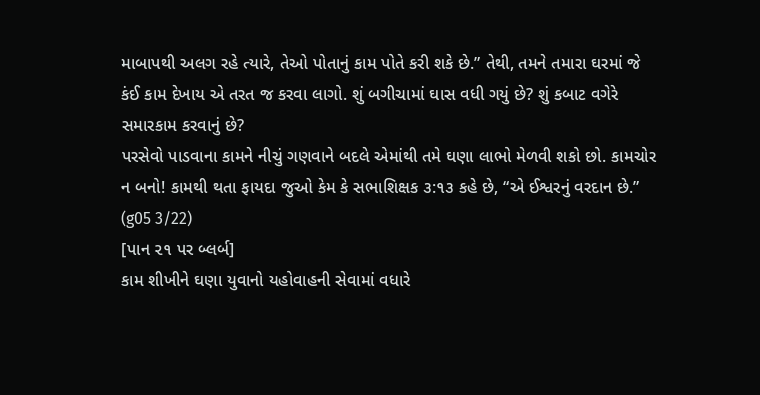માબાપથી અલગ રહે ત્યારે, તેઓ પોતાનું કામ પોતે કરી શકે છે.” તેથી, તમને તમારા ઘરમાં જે કંઈ કામ દેખાય એ તરત જ કરવા લાગો. શું બગીચામાં ઘાસ વધી ગયું છે? શું કબાટ વગેરે સમારકામ કરવાનું છે?
પરસેવો પાડવાના કામને નીચું ગણવાને બદલે એમાંથી તમે ઘણા લાભો મેળવી શકો છો. કામચોર ન બનો! કામથી થતા ફાયદા જુઓ કેમ કે સભાશિક્ષક ૩:૧૩ કહે છે, “એ ઈશ્વરનું વરદાન છે.” (g05 3/22)
[પાન ૨૧ પર બ્લર્બ]
કામ શીખીને ઘણા યુવાનો યહોવાહની સેવામાં વધારે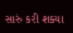સારું કરી શક્યા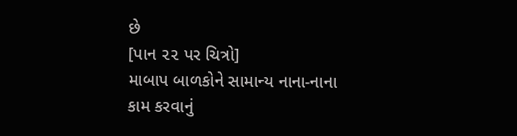છે
[પાન ૨૨ પર ચિત્રો]
માબાપ બાળકોને સામાન્ય નાના-નાના કામ કરવાનું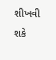શીખવી શકે